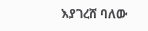እያገረሸ ባለው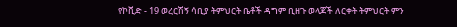የኮቪድ - 19 ወረርሽኝ ሳቢያ ትምህርት ቤቶች ዳግም ቢዘጉ ወላጆች ለርቀት ትምህርት ምን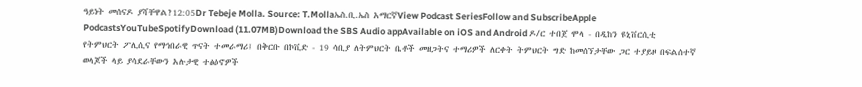ዓይነት መሰናዶ ያሻቸዋል?12:05Dr Tebeje Molla. Source: T.Mollaኤስ.ቢ.ኤስ አማርኛView Podcast SeriesFollow and SubscribeApple PodcastsYouTubeSpotifyDownload (11.07MB)Download the SBS Audio appAvailable on iOS and Android ዶ/ር ተበጀ ሞላ - በዲከን ዩኒቨርሲቲ የትምህርት ፖሊሲና የማኅበራዊ ጥናት ተመራማሪ፤ በቅርቡ በኮቪድ - 19 ሳቢያ ለትምህርት ቤቶች መዘጋትና ተማሪዎች ለርቀት ትምህርት ግድ ከመሰኘታቸው ጋር ተያይዞ በፍልሰተኛ ወላጆች ላይ ያሳደራቸውን አሉታዊ ተፅዕኖዎች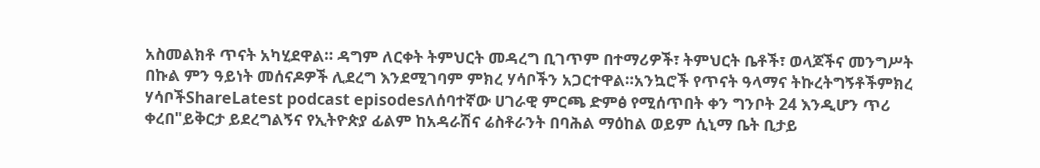አስመልክቶ ጥናት አካሂደዋል። ዳግም ለርቀት ትምህርት መዳረግ ቢገጥም በተማሪዎች፣ ትምህርት ቤቶች፣ ወላጆችና መንግሥት በኩል ምን ዓይነት መሰናዶዎች ሊደረግ እንደሚገባም ምክረ ሃሳቦችን አጋርተዋል።አንኳሮች የጥናት ዓላማና ትኩረትግኝቶችምክረ ሃሳቦችShareLatest podcast episodesለሰባተኛው ሀገራዊ ምርጫ ድምፅ የሚሰጥበት ቀን ግንቦት 24 እንዲሆን ጥሪ ቀረበ"ይቅርታ ይደረግልኝና የኢትዮጵያ ፊልም ከአዳራሽና ሬስቶራንት በባሕል ማዕከል ወይም ሲኒማ ቤት ቢታይ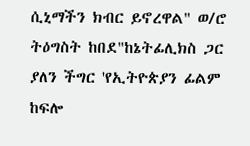ሲኒማችን ክብር ይኖረዋል" ወ/ሮ ትዕግስት ከበደ"ከኔትፊሊክስ ጋር ያለን ችግር 'የኢትዮጵያን ፊልም ከፍሎ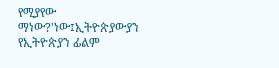የሚያየው ማነው?'ነው፤ኢትዮጵያውያን የኢትዮጵያን ፊልም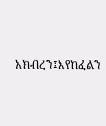አክብረን፤እየከፈልን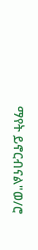ማየት ይኖርብናል"ወ/ሮ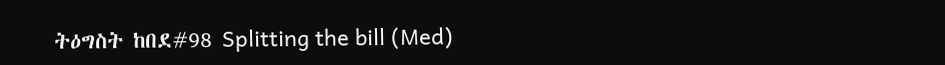ትዕግስት ከበደ#98 Splitting the bill (Med)